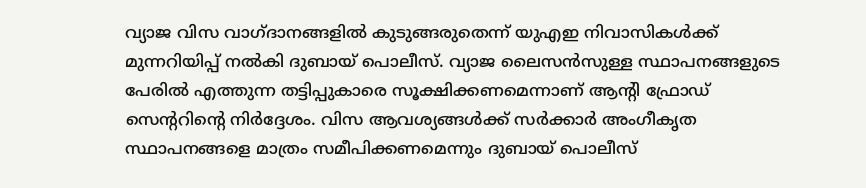വ്യാജ വിസ വാഗ്ദാനങ്ങളിൽ കുടുങ്ങരുതെന്ന് യുഎഇ നിവാസികൾക്ക് മുന്നറിയിപ്പ് നൽകി ദുബായ് പൊലീസ്. വ്യാജ ലൈസൻസുള്ള സ്ഥാപനങ്ങളുടെ പേരിൽ എത്തുന്ന തട്ടിപ്പുകാരെ സൂക്ഷിക്കണമെന്നാണ് ആന്റി ഫ്രോഡ് സെന്ററിന്റെ നിർദ്ദേശം. വിസ ആവശ്യങ്ങൾക്ക് സർക്കാർ അംഗീകൃത സ്ഥാപനങ്ങളെ മാത്രം സമീപിക്കണമെന്നും ദുബായ് പൊലീസ്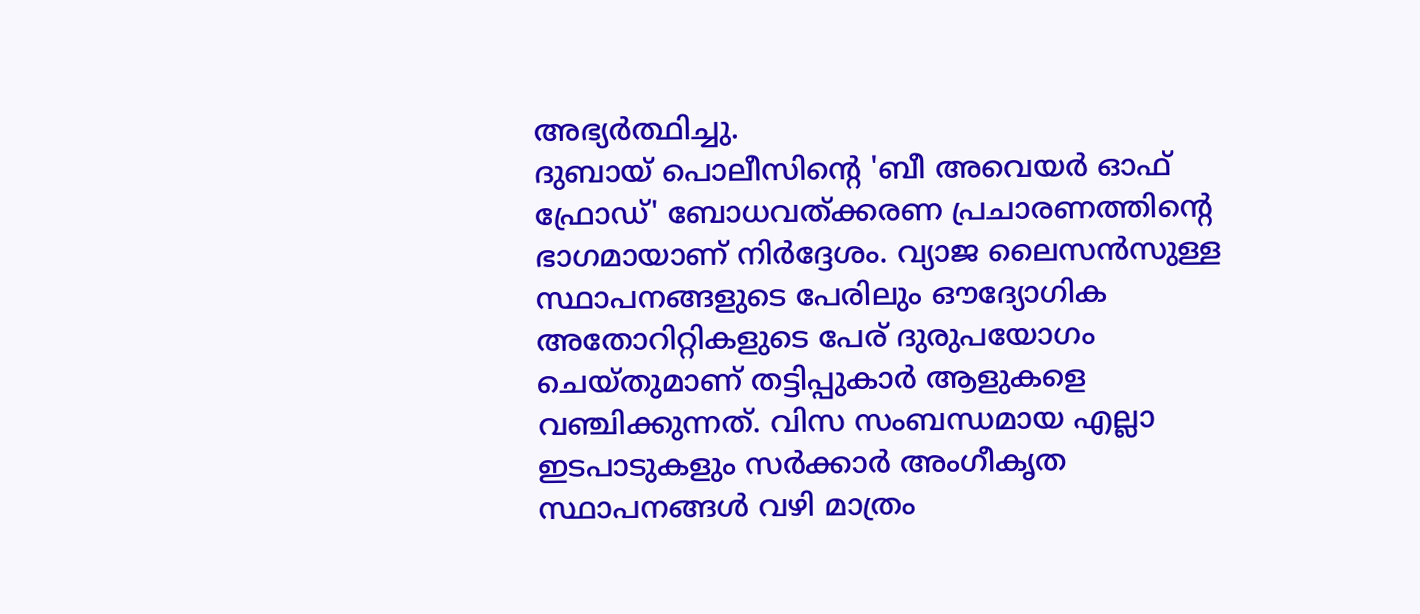അഭ്യർത്ഥിച്ചു.
ദുബായ് പൊലീസിന്റെ 'ബീ അവെയർ ഓഫ് ഫ്രോഡ്' ബോധവത്ക്കരണ പ്രചാരണത്തിന്റെ ഭാഗമായാണ് നിർദ്ദേശം. വ്യാജ ലൈസൻസുള്ള സ്ഥാപനങ്ങളുടെ പേരിലും ഔദ്യോഗിക അതോറിറ്റികളുടെ പേര് ദുരുപയോഗം ചെയ്തുമാണ് തട്ടിപ്പുകാർ ആളുകളെ വഞ്ചിക്കുന്നത്. വിസ സംബന്ധമായ എല്ലാ ഇടപാടുകളും സർക്കാർ അംഗീകൃത സ്ഥാപനങ്ങൾ വഴി മാത്രം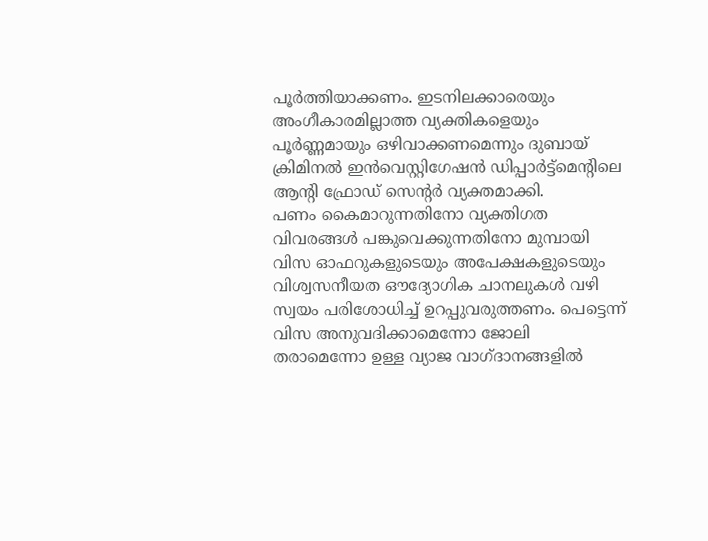പൂർത്തിയാക്കണം. ഇടനിലക്കാരെയും അംഗീകാരമില്ലാത്ത വ്യക്തികളെയും പൂർണ്ണമായും ഒഴിവാക്കണമെന്നും ദുബായ് ക്രിമിനൽ ഇൻവെസ്റ്റിഗേഷൻ ഡിപ്പാർട്ട്മെന്റിലെ ആന്റി ഫ്രോഡ് സെന്റർ വ്യക്തമാക്കി.
പണം കൈമാറുന്നതിനോ വ്യക്തിഗത വിവരങ്ങൾ പങ്കുവെക്കുന്നതിനോ മുമ്പായി വിസ ഓഫറുകളുടെയും അപേക്ഷകളുടെയും വിശ്വസനീയത ഔദ്യോഗിക ചാനലുകൾ വഴി സ്വയം പരിശോധിച്ച് ഉറപ്പുവരുത്തണം. പെട്ടെന്ന് വിസ അനുവദിക്കാമെന്നോ ജോലി തരാമെന്നോ ഉള്ള വ്യാജ വാഗ്ദാനങ്ങളിൽ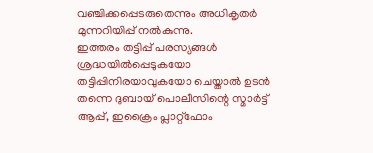വഞ്ചിക്കപ്പെടരുതെന്നും അധികൃതർ മുന്നറിയിപ്പ് നൽകുന്നു.
ഇത്തരം തട്ടിപ്പ് പരസ്യങ്ങൾ ശ്രദ്ധയിൽപ്പെടുകയോ തട്ടിപ്പിനിരയാവുകയോ ചെയ്താൽ ഉടൻ തന്നെ ദുബായ് പൊലീസിന്റെ സ്മാർട്ട് ആപ്പ്, ഇക്രൈം പ്ലാറ്റ്ഫോം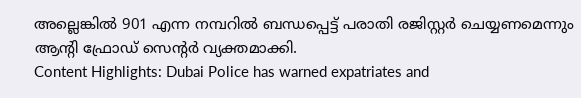അല്ലെങ്കിൽ 901 എന്ന നമ്പറിൽ ബന്ധപ്പെട്ട് പരാതി രജിസ്റ്റർ ചെയ്യണമെന്നും ആന്റി ഫ്രോഡ് സെന്റർ വ്യക്തമാക്കി.
Content Highlights: Dubai Police has warned expatriates and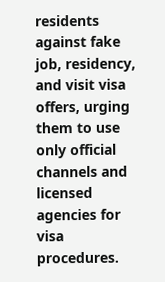residents against fake job, residency, and visit visa offers, urging them to use only official channels and licensed agencies for visa procedures.